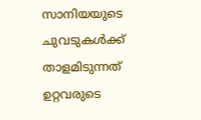സാനിയയുടെ ചുവടുകള്‍ക്ക് താളമിടുന്നത് ഉറ്റവരുടെ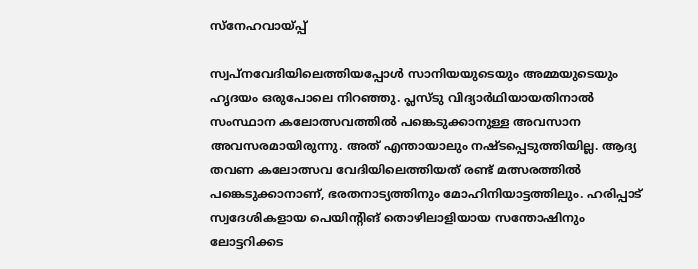സ്‌നേഹവായ്പ്പ്

സ്വപ്നവേദിയിലെത്തിയപ്പോൾ സാനിയയുടെയും അമ്മയുടെയും ഹൃദയം ഒരുപോലെ നിറഞ്ഞു. പ്ലസ്ടു വിദ്യാർഥിയായതിനാൽ സംസ്ഥാന കലോത്സവത്തിൽ പങ്കെടുക്കാനുള്ള അവസാന അവസരമായിരുന്നു. അത് എന്തായാലും നഷ്ടപ്പെടുത്തിയില്ല. ആദ്യ തവണ കലോത്സവ വേദിയിലെത്തിയത് രണ്ട് മത്സരത്തിൽ പങ്കെടുക്കാനാണ്, ഭരതനാട്യത്തിനും മോഹിനിയാട്ടത്തിലും. ഹരിപ്പാട് സ്വദേശികളായ പെയിന്റിങ് തൊഴിലാളിയായ സന്തോഷിനും ലോട്ടറിക്കട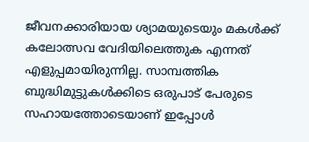ജീവനക്കാരിയായ ശ്യാമയുടെയും മകൾക്ക് കലോത്സവ വേദിയിലെത്തുക എന്നത് എളുപ്പമായിരുന്നില്ല. സാമ്പത്തിക ബുദ്ധിമുട്ടുകൾക്കിടെ ഒരുപാട് പേരുടെ സഹായത്തോടെയാണ് ഇപ്പോൾ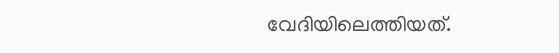വേദിയിലെത്തിയത്.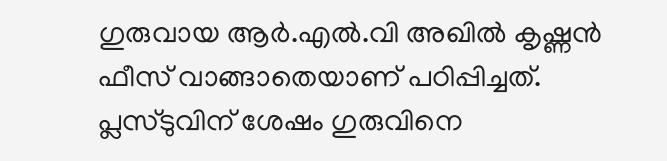ഗുരുവായ ആർ.എൽ.വി അഖിൽ കൃഷ്ണൻ ഫീസ് വാങ്ങാതെയാണ് പഠിപ്പിച്ചത്. പ്ലസ്ടുവിന് ശേഷം ഗുരുവിനെ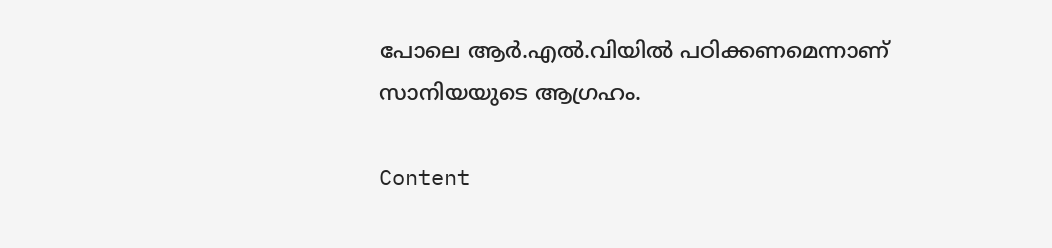പോലെ ആർ.എൽ.വിയിൽ പഠിക്കണമെന്നാണ് സാനിയയുടെ ആഗ്രഹം.

Content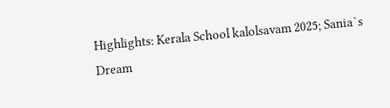Highlights: Kerala School kalolsavam 2025; Sania`s Dream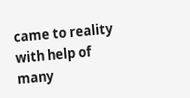came to reality with help of many